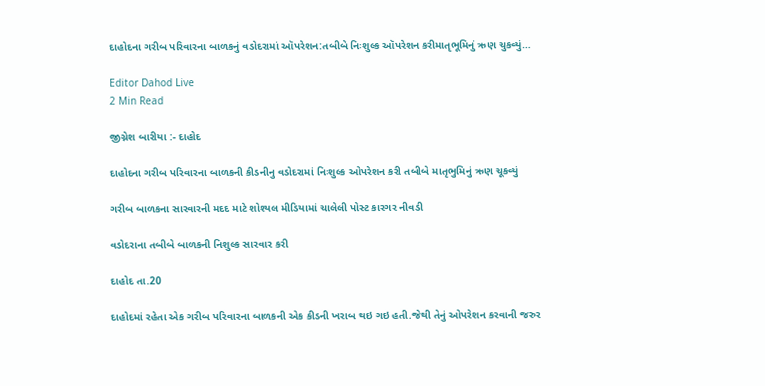દાહોદના ગરીબ પરિવારના બાળકનું વડોદરામાં ઑપરેશન:તબીબે નિઃશુલ્ક ઑપરેશન કરીમાતૃભૂમિનું ઋણ ચુકવ્યું…

Editor Dahod Live
2 Min Read

જીગ્નેશ બારીયા :- દાહોદ

દાહોદના ગરીબ પરિવારના બાળકની કીડનીનુ વડોદરામાં નિઃશુલ્ક ઓપરેશન કરી તબીબે માતૃભુમિનું ઋણ ચૂકવ્યું

ગરીબ બાળકના સારવારની મદદ માટે શોશ્યલ મીડિયામાં ચાલેલી પોસ્ટ કારગર નીવડી

વડોદરાના તબીબે બાળકની નિશુલ્ક સારવાર કરી

દાહોદ તા.20

દાહોદમાં રહેતા એક ગરીબ પરિવારના બાળકની એક કીડની ખરાબ થઇ ગઇ હતી.જેથી તેનું ઓપરેશન કરવાની જરુર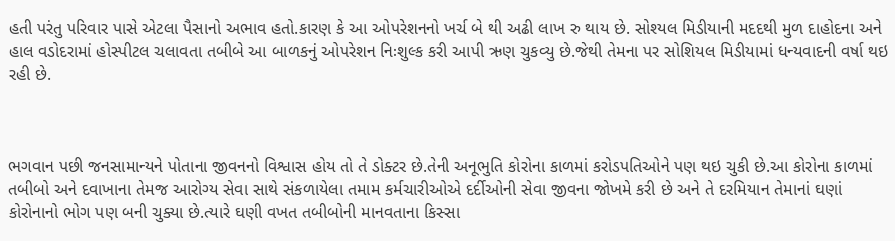હતી પરંતુ પરિવાર પાસે એટલા પૈસાનો અભાવ હતો.કારણ કે આ ઓપરેશનનો ખર્ચ બે થી અઢી લાખ રુ થાય છે. સોશ્યલ મિડીયાની મદદથી મુળ દાહોદના અને હાલ વડોદરામાં હોસ્પીટલ ચલાવતા તબીબે આ બાળકનું ઓપરેશન નિઃશુલ્ક કરી આપી ઋણ ચુકવ્યુ છે.જેથી તેમના પર સોશિયલ મિડીયામાં ધન્યવાદની વર્ષા થઇ રહી છે.



ભગવાન પછી જનસામાન્યને પોતાના જીવનનો વિશ્વાસ હોય તો તે ડોક્ટર છે.તેની અનૂભુતિ કોરોના કાળમાં કરોડપતિઓને પણ થઇ ચુકી છે.આ કોરોના કાળમાં તબીબો અને દવાખાના તેમજ આરોગ્ય સેવા સાથે સંકળાયેલા તમામ કર્મચારીઓએ દર્દીઓની સેવા જીવના જોખમે કરી છે અને તે દરમિયાન તેમાનાં ઘણાં કોરોનાનો ભોગ પણ બની ચુક્યા છે.ત્યારે ઘણી વખત તબીબોની માનવતાના કિસ્સા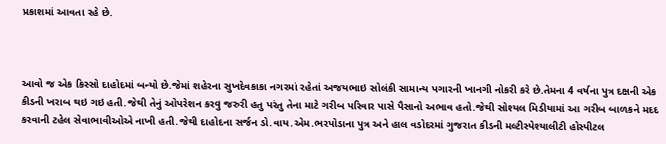પ્રકાશમાં આવતા રહે છે.



આવો જ એક કિસ્સો દાહોદમાં બન્યો છે.જેમાં શહેરના સુખદેવકાકા નગરમાં રહેતાં અજયભાઇ સોલંકી સામાન્ય પગારની ખાનગી નોકરી કરે છે.તેમના 4 વર્ષના પુત્ર દક્ષની એક કીડની ખરાબ થઇ ગઇ હતી.જેથી તેનું ઓપરેશન કરવુ જરુરી હતુ પરંતુ તેના માટે ગરીબ પરિવાર પાસે પૈસાનો અભાવ હતો.જેથી સોશ્યલ મિડીયામાં આ ગરીબ બાળકને મદદ કરવાની ટહેલ સેવાભાવીઓએ નાખી હતી.જેથી દાહોદના સર્જન ડો.વાય.એમ.ભરપોડાના પુત્ર અને હાલ વડોદરમાં ગુજરાત કીડની મલ્ટીસ્પેશ્યાલીટી હોસ્પીટલ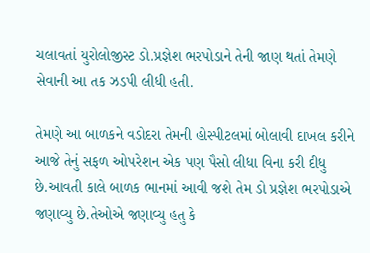ચલાવતાં યુરોલોજીસ્ટ ડો.પ્રજ્ઞેશ ભરપોડાને તેની જાણ થતાં તેમણે સેવાની આ તક ઝડપી લીધી હતી.

તેમણે આ બાળકને વડોદરા તેમની હોસ્પીટલમાં બોલાવી દાખલ કરીને આજે તેનું સફળ ઓપરેશન એક પણ પૈસો લીધા વિના કરી દીધુ છે.આવતી કાલે બાળક ભાનમાં આવી જશે તેમ ડો પ્રજ્ઞેશ ભરપોડાએ જણાવ્યુ છે.તેઓએ જણાવ્યુ હતુ કે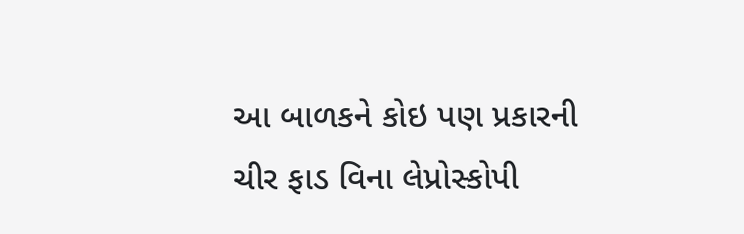આ બાળકને કોઇ પણ પ્રકારની ચીર ફાડ વિના લેપ્રોસ્કોપી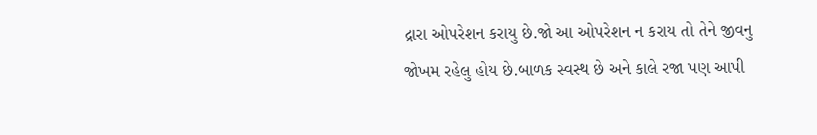દ્રારા ઓપરેશન કરાયુ છે.જો આ ઓપરેશન ન કરાય તો તેને જીવનુ જોખમ રહેલુ હોય છે.બાળક સ્વસ્થ છે અને કાલે રજા પણ આપી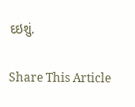દઇશું.

Share This Article